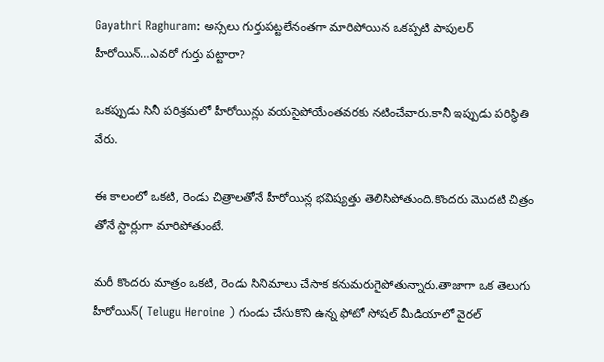Gayathri Raghuram: అస్సలు గుర్తుపట్టలేనంతగా మారిపోయిన ఒకప్పటి పాపులర్ హీరోయిన్…ఎవరో గుర్తు పట్టారా?

ఒకప్పుడు సినీ పరిశ్రమలో హీరోయిన్లు వయసైపోయేంతవరకు నటించేవారు.కానీ ఇప్పుడు పరిస్థితి వేరు.

ఈ కాలంలో ఒకటి, రెండు చిత్రాలతోనే హీరోయిన్ల భవిష్యత్తు తెలిసిపోతుంది.కొందరు మొదటి చిత్రం తోనే స్టార్లుగా మారిపోతుంటే.

మరీ కొందరు మాత్రం ఒకటి, రెండు సినిమాలు చేసాక కనుమరుగైపోతున్నారు.తాజాగా ఒక తెలుగు హీరోయిన్( Telugu Heroine ) గుండు చేసుకొని ఉన్న ఫోటో సోషల్ మీడియాలో వైరల్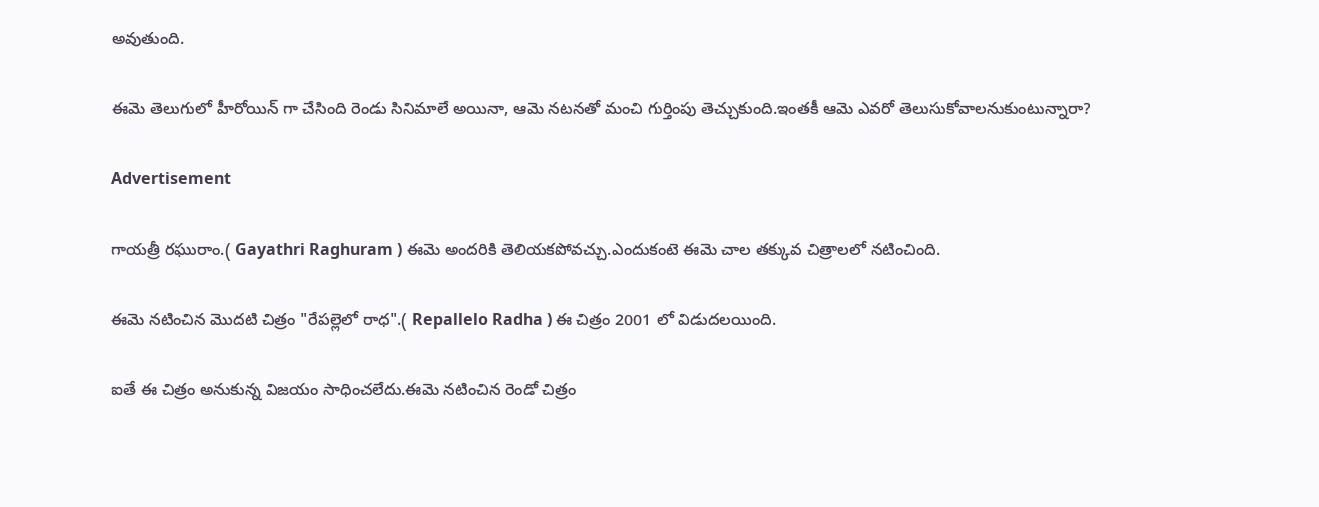అవుతుంది.

ఈమె తెలుగులో హీరోయిన్ గా చేసింది రెండు సినిమాలే అయినా, ఆమె నటనతో మంచి గుర్తింపు తెచ్చుకుంది.ఇంతకీ ఆమె ఎవరో తెలుసుకోవాలనుకుంటున్నారా?

Advertisement

గాయత్రీ రఘురాం.( Gayathri Raghuram ) ఈమె అందరికి తెలియకపోవచ్చు.ఎందుకంటె ఈమె చాల తక్కువ చిత్రాలలో నటించింది.

ఈమె నటించిన మొదటి చిత్రం "రేపల్లెలో రాధ".( Repallelo Radha ) ఈ చిత్రం 2001 లో విడుదలయింది.

ఐతే ఈ చిత్రం అనుకున్న విజయం సాధించలేదు.ఈమె నటించిన రెండో చిత్రం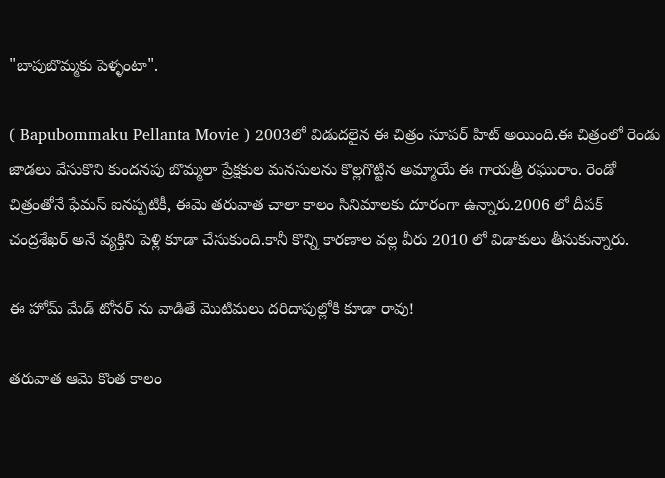"బాపుబొమ్మకు పెళ్ళంటా".

( Bapubommaku Pellanta Movie ) 2003లో విడుదలైన ఈ చిత్రం సూపర్ హిట్ అయింది.ఈ చిత్రంలో రెండు జాడలు వేసుకొని కుందనపు బొమ్మలా ప్రేక్షకుల మనసులను కొల్లగొట్టిన అమ్మాయే ఈ గాయత్రీ రఘురాం. రెండో చిత్రంతోనే ఫేమస్ ఐనప్పటికీ, ఈమె తరువాత చాలా కాలం సినిమాలకు దూరంగా ఉన్నారు.2006 లో దీపక్ చంద్రశేఖర్ అనే వ్యక్తిని పెళ్లి కూడా చేసుకుంది.కానీ కొన్ని కారణాల వల్ల వీరు 2010 లో విడాకులు తీసుకున్నారు.

ఈ హోమ్ మేడ్ టోనర్ ను వాడితే మొటిమలు దరిదాపుల్లోకి కూడా రావు!

తరువాత ఆమె కొంత కాలం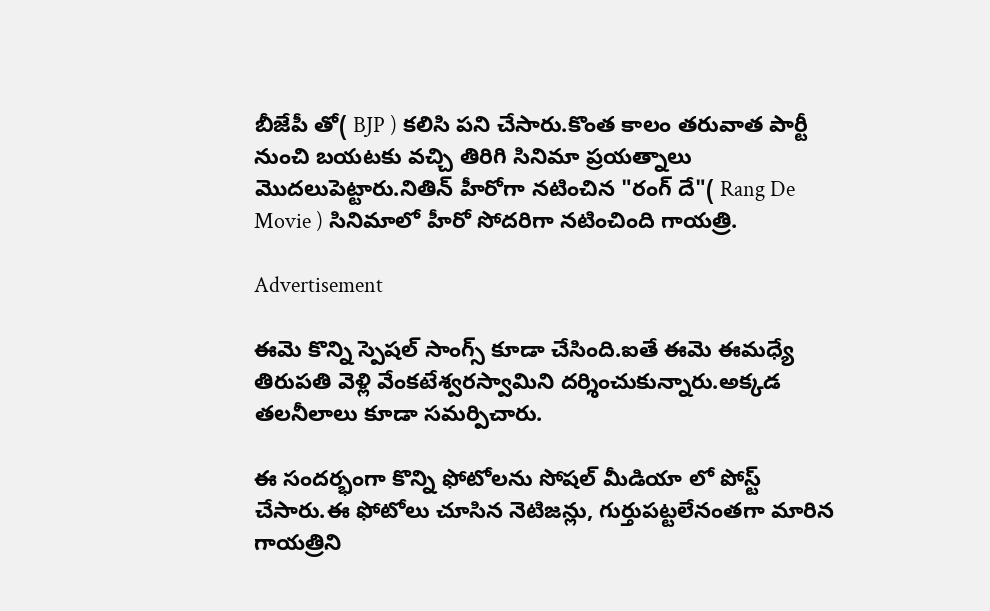బీజేపీ తో( BJP ) కలిసి పని చేసారు.కొంత కాలం తరువాత పార్టీ నుంచి బయటకు వచ్చి తిరిగి సినిమా ప్రయత్నాలు మొదలుపెట్టారు.నితిన్ హీరోగా నటించిన "రంగ్ దే"( Rang De Movie ) సినిమాలో హీరో సోదరిగా నటించింది గాయత్రి.

Advertisement

ఈమె కొన్ని స్పెషల్ సాంగ్స్ కూడా చేసింది.ఐతే ఈమె ఈమధ్యే తిరుపతి వెళ్లి వేంకటేశ్వరస్వామిని దర్శించుకున్నారు.అక్కడ తలనీలాలు కూడా సమర్పిచారు.

ఈ సందర్భంగా కొన్ని ఫోటోలను సోషల్ మీడియా లో పోస్ట్ చేసారు.ఈ ఫోటోలు చూసిన నెటిజన్లు, గుర్తుపట్టలేనంతగా మారిన గాయత్రిని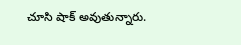చూసి షాక్ అవుతున్నారు.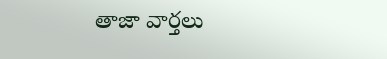తాజా వార్తలు